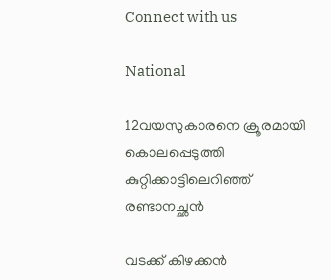Connect with us

National

12വയസുകാരനെ ക്രൂരമായി കൊലപ്പെടുത്തി കുറ്റിക്കാട്ടിലെറിഞ്ഞ് രണ്ടാനച്ഛന്‍

വടക്ക് കിഴക്കന്‍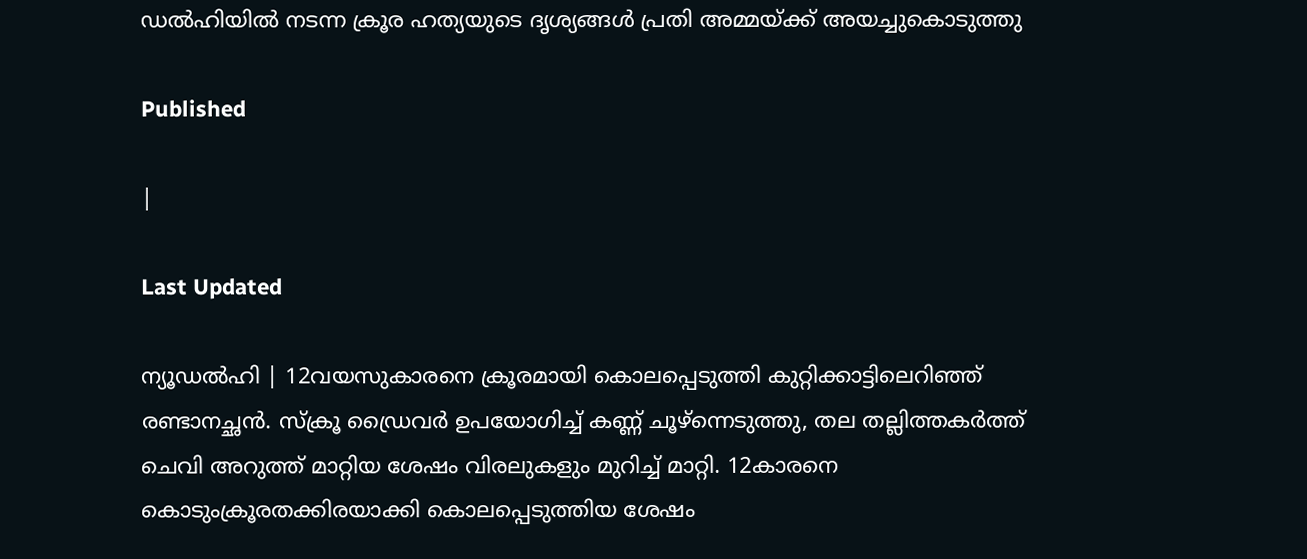ഡല്‍ഹിയില്‍ നടന്ന ക്രൂര ഹത്യയുടെ ദൃശ്യങ്ങള്‍ പ്രതി അമ്മയ്ക്ക് അയച്ചുകൊടുത്തു

Published

|

Last Updated

ന്യൂഡല്‍ഹി | 12വയസുകാരനെ ക്രൂരമായി കൊലപ്പെടുത്തി കുറ്റിക്കാട്ടിലെറിഞ്ഞ് രണ്ടാനച്ഛന്‍. സ്‌ക്രൂ ഡ്രൈവര്‍ ഉപയോഗിച്ച് കണ്ണ് ചൂഴ്‌ന്നെടുത്തു, തല തല്ലിത്തകര്‍ത്ത് ചെവി അറുത്ത് മാറ്റിയ ശേഷം വിരലുകളും മുറിച്ച് മാറ്റി. 12കാരനെ കൊടുംക്രൂരതക്കിരയാക്കി കൊലപ്പെടുത്തിയ ശേഷം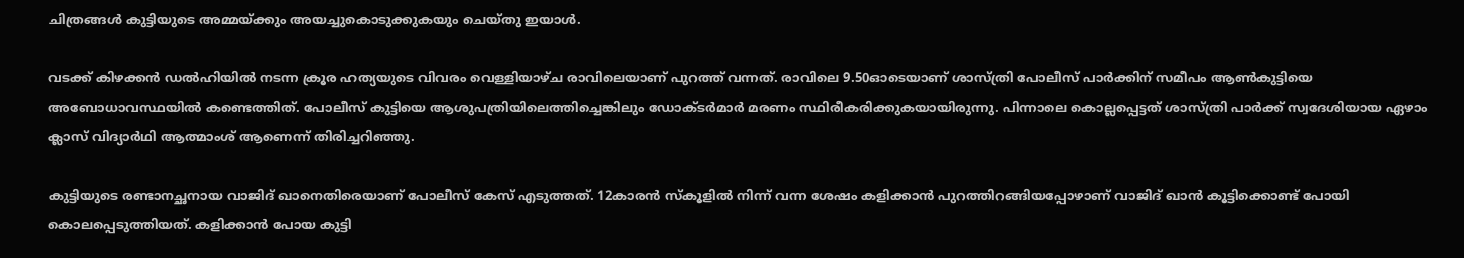ചിത്രങ്ങള്‍ കുട്ടിയുടെ അമ്മയ്ക്കും അയച്ചുകൊടുക്കുകയും ചെയ്തു ഇയാള്‍.

വടക്ക് കിഴക്കന്‍ ഡല്‍ഹിയില്‍ നടന്ന ക്രൂര ഹത്യയുടെ വിവരം വെള്ളിയാഴ്ച രാവിലെയാണ് പുറത്ത് വന്നത്. രാവിലെ 9.50ഓടെയാണ് ശാസ്ത്രി പോലീസ് പാര്‍ക്കിന് സമീപം ആണ്‍കുട്ടിയെ അബോധാവസ്ഥയില്‍ കണ്ടെത്തിത്. പോലീസ് കുട്ടിയെ ആശുപത്രിയിലെത്തിച്ചെങ്കിലും ഡോക്ടര്‍മാര്‍ മരണം സ്ഥിരീകരിക്കുകയായിരുന്നു. പിന്നാലെ കൊല്ലപ്പെട്ടത് ശാസ്ത്രി പാര്‍ക്ക് സ്വദേശിയായ ഏഴാം ക്ലാസ് വിദ്യാര്‍ഥി ആത്മാംശ് ആണെന്ന് തിരിച്ചറിഞ്ഞു.

കുട്ടിയുടെ രണ്ടാനച്ഛനായ വാജിദ് ഖാനെതിരെയാണ് പോലീസ് കേസ് എടുത്തത്. 12കാരന്‍ സ്‌കൂളില്‍ നിന്ന് വന്ന ശേഷം കളിക്കാന്‍ പുറത്തിറങ്ങിയപ്പോഴാണ് വാജിദ് ഖാന്‍ കൂട്ടിക്കൊണ്ട് പോയി കൊലപ്പെടുത്തിയത്. കളിക്കാന്‍ പോയ കുട്ടി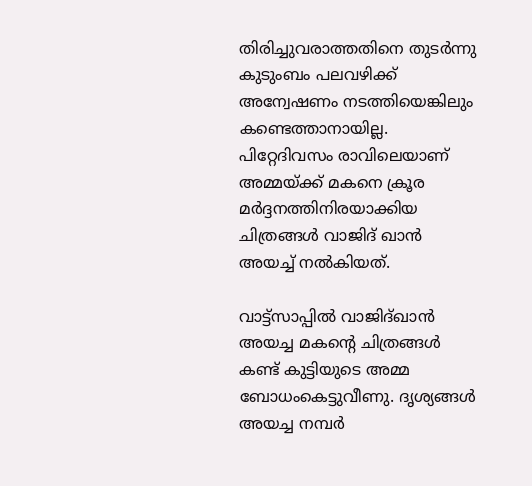തിരിച്ചുവരാത്തതിനെ തുടര്‍ന്നു കുടുംബം പലവഴിക്ക് അന്വേഷണം നടത്തിയെങ്കിലും കണ്ടെത്താനായില്ല. പിറ്റേദിവസം രാവിലെയാണ് അമ്മയ്ക്ക് മകനെ ക്രൂര മര്‍ദ്ദനത്തിനിരയാക്കിയ ചിത്രങ്ങള്‍ വാജിദ് ഖാന്‍ അയച്ച് നല്‍കിയത്.

വാട്ട്‌സാപ്പില്‍ വാജിദ്ഖാന്‍ അയച്ച മകന്റെ ചിത്രങ്ങള്‍ കണ്ട് കുട്ടിയുടെ അമ്മ ബോധംകെട്ടുവീണു. ദൃശ്യങ്ങള്‍ അയച്ച നമ്പര്‍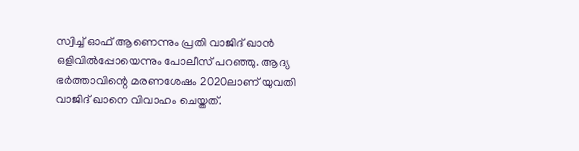സ്വിച്ച് ഓഫ് ആണെന്നും പ്രതി വാജിദ് ഖാന്‍ ഒളിവില്‍പ്പോയെന്നും പോലീസ് പറഞ്ഞു. ആദ്യ ഭര്‍ത്താവിന്റെ മരണശേഷം 2020ലാണ് യുവതി വാജിദ് ഖാനെ വിവാഹം ചെയ്തത്.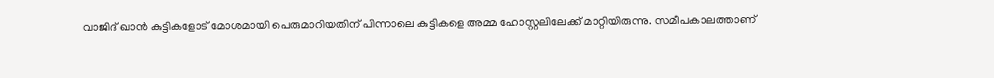വാജിദ് ഖാന്‍ കുട്ടികളോട് മോശമായി പെരുമാറിയതിന് പിന്നാലെ കുട്ടികളെ അമ്മ ഹോസ്റ്റലിലേക്ക് മാറ്റിയിരുന്നു. സമീപകാലത്താണ്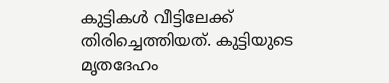കുട്ടികള്‍ വീട്ടിലേക്ക് തിരിച്ചെത്തിയത്. കുട്ടിയുടെ മൃതദേഹം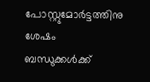പോസ്റ്റുമോര്‍ട്ടത്തിനു ശേഷം ബന്ധുക്കള്‍ക്ക്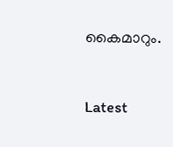കൈമാറും.



Latest